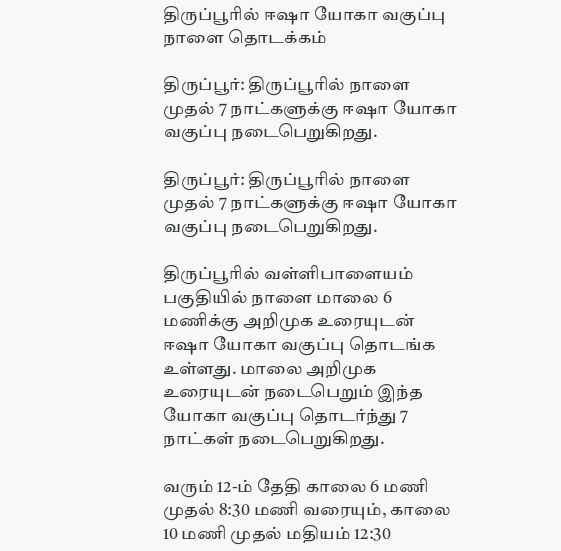திருப்பூரில் ஈஷா யோகா வகுப்பு நாளை தொடக்கம்

திருப்பூர்: திருப்பூரில் நாளை முதல் 7 நாட்களுக்கு ஈஷா யோகா வகுப்பு நடைபெறுகிறது.

திருப்பூர்: திருப்பூரில் நாளை முதல் 7 நாட்களுக்கு ஈஷா யோகா வகுப்பு நடைபெறுகிறது.

திருப்பூரில் வள்ளிபாளையம் பகுதியில் நாளை மாலை 6 மணிக்கு அறிமுக உரையுடன் ஈஷா யோகா வகுப்பு தொடங்க உள்ளது. மாலை அறிமுக உரையுடன் நடைபெறும் இந்த யோகா வகுப்பு தொடர்ந்து 7 நாட்கள் நடைபெறுகிறது.

வரும் 12-ம் தேதி காலை 6 மணி முதல் 8:30 மணி வரையும், காலை 10 மணி முதல் மதியம் 12:30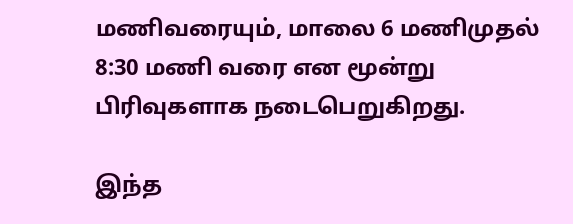மணிவரையும், மாலை 6 மணிமுதல் 8:30 மணி வரை என மூன்று பிரிவுகளாக நடைபெறுகிறது.

இந்த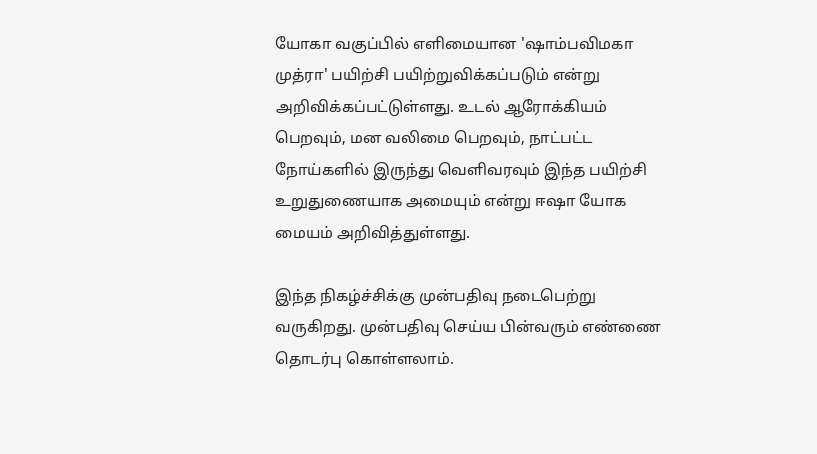யோகா வகுப்பில் எளிமையான 'ஷாம்பவிமகா முத்ரா' பயிற்சி பயிற்றுவிக்கப்படும் என்று அறிவிக்கப்பட்டுள்ளது. உடல் ஆரோக்கியம் பெறவும், மன வலிமை பெறவும், நாட்பட்ட நோய்களில் இருந்து வெளிவரவும் இந்த பயிற்சி உறுதுணையாக அமையும் என்று ஈஷா யோக மையம் அறிவித்துள்ளது.

இந்த நிகழ்ச்சிக்கு முன்பதிவு நடைபெற்று வருகிறது. முன்பதிவு செய்ய பின்வரும் எண்ணை தொடர்பு கொள்ளலாம்.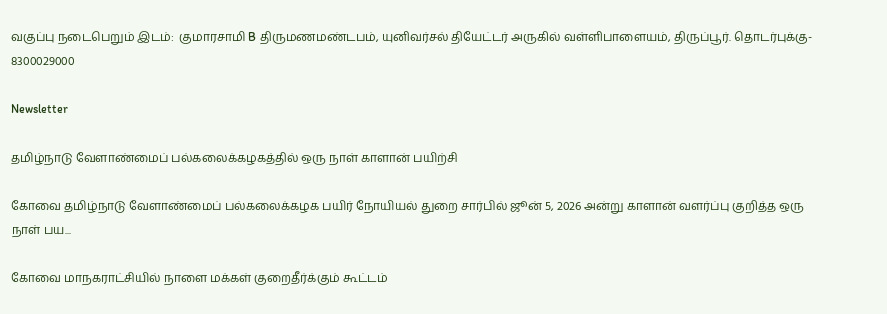வகுப்பு நடைபெறும் இடம்:  குமாரசாமி B திருமணமண்டபம், யுனிவர்சல் தியேட்டர் அருகில் வள்ளிபாளையம், திருப்பூர். தொடர்புக்கு- 8300029000

Newsletter

தமிழ்நாடு வேளாண்மைப் பல்கலைக்கழகத்தில் ஒரு நாள் காளான் பயிற்சி

கோவை தமிழ்நாடு வேளாண்மைப் பல்கலைக்கழக பயிர் நோயியல் துறை சார்பில் ஜூன் 5, 2026 அன்று காளான் வளர்ப்பு குறித்த ஒரு நாள் பய...

கோவை மாநகராட்சியில் நாளை மக்கள் குறைதீர்க்கும் கூட்டம்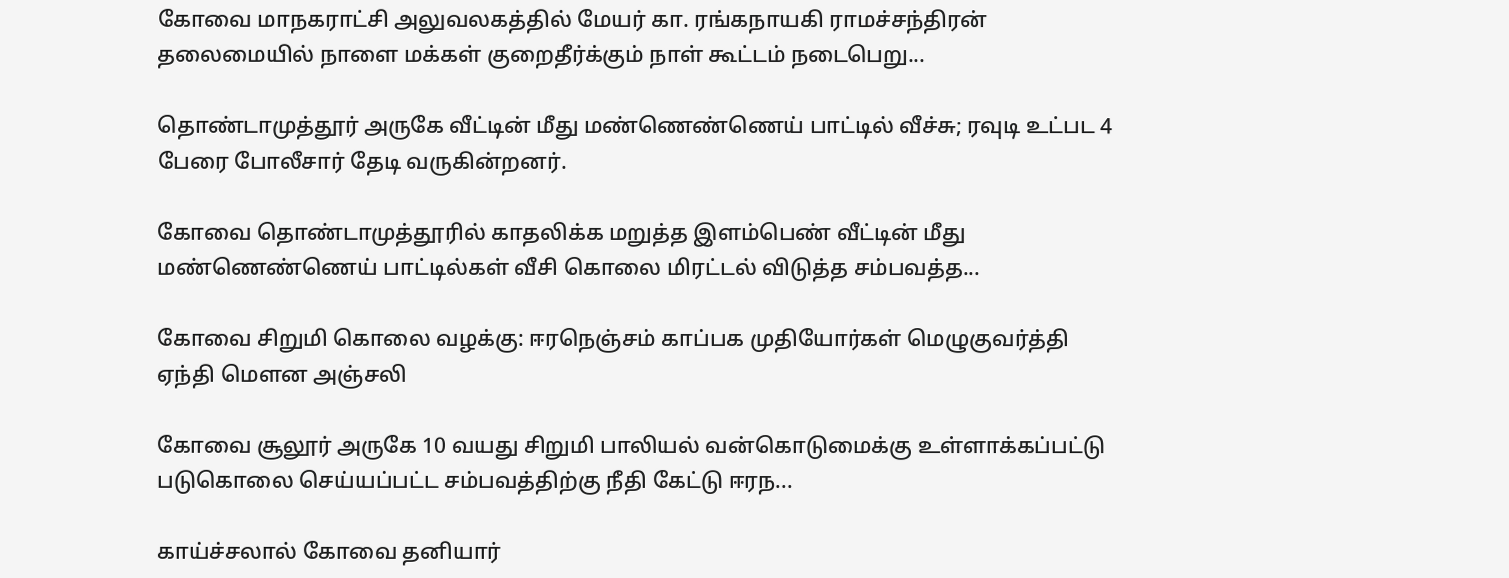கோவை மாநகராட்சி அலுவலகத்தில் மேயர் கா. ரங்கநாயகி ராமச்சந்திரன் தலைமையில் நாளை மக்கள் குறைதீர்க்கும் நாள் கூட்டம் நடைபெறு...

தொண்டாமுத்தூர் அருகே வீட்டின் மீது மண்ணெண்ணெய் பாட்டில் வீச்சு; ரவுடி உட்பட 4 பேரை போலீசார் தேடி வருகின்றனர்.

கோவை தொண்டாமுத்தூரில் காதலிக்க மறுத்த இளம்பெண் வீட்டின் மீது மண்ணெண்ணெய் பாட்டில்கள் வீசி கொலை மிரட்டல் விடுத்த சம்பவத்த...

கோவை சிறுமி கொலை வழக்கு: ஈரநெஞ்சம் காப்பக முதியோர்கள் மெழுகுவர்த்தி ஏந்தி மௌன அஞ்சலி

கோவை சூலூர் அருகே 10 வயது சிறுமி பாலியல் வன்கொடுமைக்கு உள்ளாக்கப்பட்டு படுகொலை செய்யப்பட்ட சம்பவத்திற்கு நீதி கேட்டு ஈரந...

காய்ச்சலால் கோவை தனியார்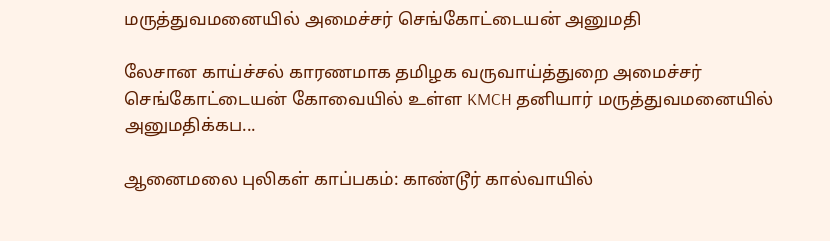மருத்துவமனையில் அமைச்சர் செங்கோட்டையன் அனுமதி

லேசான காய்ச்சல் காரணமாக தமிழக வருவாய்த்துறை அமைச்சர் செங்கோட்டையன் கோவையில் உள்ள KMCH தனியார் மருத்துவமனையில் அனுமதிக்கப...

ஆனைமலை புலிகள் காப்பகம்: காண்டூர் கால்வாயில்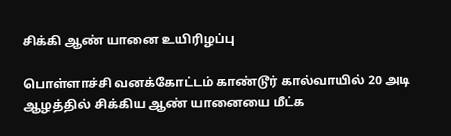சிக்கி ஆண் யானை உயிரிழப்பு

பொள்ளாச்சி வனக்கோட்டம் காண்டூர் கால்வாயில் 20 அடி ஆழத்தில் சிக்கிய ஆண் யானையை மீட்க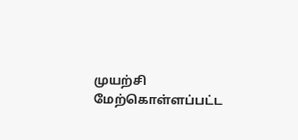முயற்சி மேற்கொள்ளப்பட்ட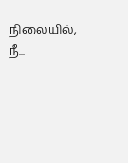நிலையில், நீ...